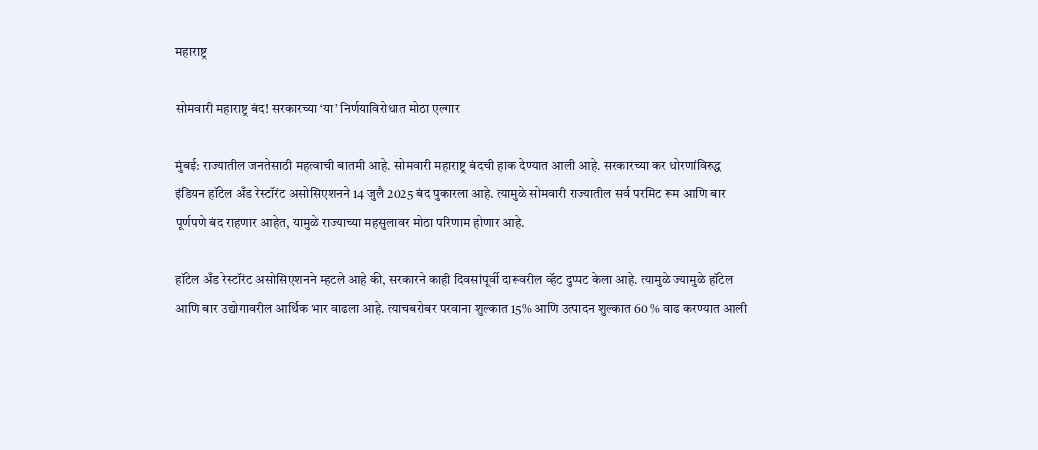महाराष्ट्र

सोमवारी महाराष्ट्र बंद! सरकारच्या ‘या’ निर्णयाविरोधात मोठा एल्गार

मुंबई: राज्यातील जनतेसाठी महत्वाची बातमी आहे. सोमवारी महाराष्ट्र बंदची हाक देण्यात आली आहे. सरकारच्या कर धोरणांविरुद्ध इंडियन हॉटेल अँड रेस्टॉरंट असोसिएशनने 14 जुलै 2025 बंद पुकारला आहे. त्यामुळे सोमवारी राज्यातील सर्व परमिट रूम आणि बार पूर्णपणे बंद राहणार आहेत, यामुळे राज्याच्या महसुलावर मोठा परिणाम होणार आहे.

हॉटेल अँड रेस्टॉरंट असोसिएशनने म्हटले आहे की, सरकारने काही दिवसांपूर्वी दारूवरील व्हॅट दुप्पट केला आहे. त्यामुळे ज्यामुळे हॉटेल आणि बार उद्योगावरील आर्थिक भार वाढला आहे. त्याचबरोबर परवाना शुल्कात 15% आणि उत्पादन शुल्कात 60 % वाढ करण्यात आली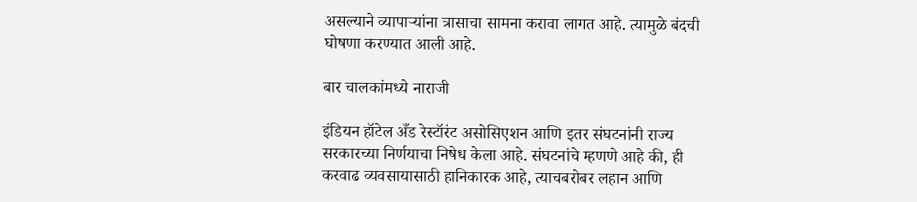असल्याने व्यापाऱ्यांना त्रासाचा सामना करावा लागत आहे. त्यामुळे बंदची घोषणा करण्यात आली आहे.

बार चालकांमध्ये नाराजी

इंडियन हॉटेल अँड रेस्टॉरंट असोसिएशन आणि इतर संघटनांनी राज्य सरकारच्या निर्णयाचा निषेध केला आहे. संघटनांचे म्हणणे आहे की, ही करवाढ व्यवसायासाठी हानिकारक आहे, त्याचबरोबर लहान आणि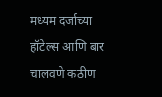मध्यम दर्जाच्या हॉटेल्स आणि बार चालवणे कठीण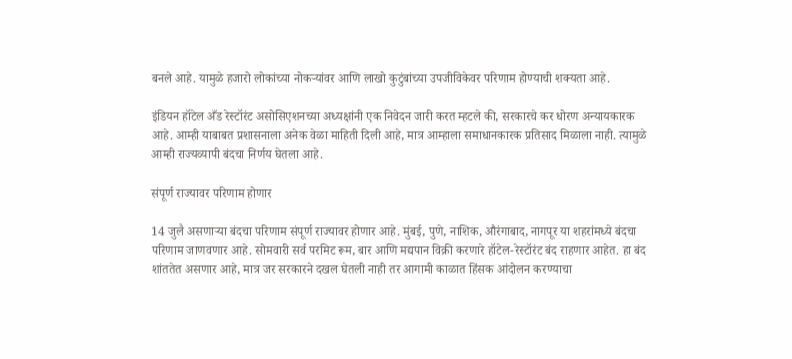बनले आहे. यामुळे हजारो लोकांच्या नोकऱ्यांवर आणि लाखो कुटुंबांच्या उपजीविकेवर परिणाम होण्याची शक्यता आहे.

इंडियन हॉटेल अँड रेस्टॉरंट असोसिएशनच्या अध्यक्षांनी एक निवेदन जारी करत म्हटले की, सरकारचे कर धोरण अन्यायकारक आहे. आम्ही याबाबत प्रशासनाला अनेक वेळा माहिती दिली आहे, मात्र आम्हाला समाधानकारक प्रतिसाद मिळाला नाही. त्यामुळे आम्ही राज्यव्यापी बंदचा निर्णय घेतला आहे.

संपूर्ण राज्यावर परिणाम होणार

14 जुलै असणाऱ्या बंदचा परिणाम संपूर्ण राज्यावर होणार आहे. मुंबई, पुणे, नाशिक, औरंगाबाद, नागपूर या शहरांमध्ये बंदचा परिणाम जाणवणार आहे. सोमवारी सर्व परमिट रूम, बार आणि मद्यपान विक्री करणारे हॉटेल-रेस्टॉरंट बंद राहणार आहेत. हा बंद शांततेत असणार आहे, मात्र जर सरकारने दखल घेतली नाही तर आगामी काळात हिंसक आंदोलन करण्याचा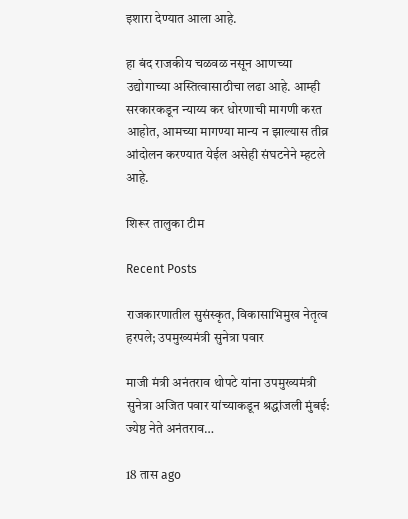इशारा देण्यात आला आहे.

हा बंद राजकीय चळवळ नसून आणच्या उद्योगाच्या अस्तित्वासाठीचा लढा आहे. आम्ही सरकारकडून न्याय्य कर धोरणाची मागणी करत आहोत, आमच्या मागण्या मान्य न झाल्यास तीव्र आंदोलन करण्यात येईल असेही संघटनेने म्हटले आहे.

शिरूर तालुका टीम

Recent Posts

राजकारणातील सुसंस्कृत, विकासाभिमुख नेतृत्व हरपले; उपमुख्यमंत्री सुनेत्रा पवार

माजी मंत्री अनंतराव थोपटे यांना उपमुख्यमंत्री सुनेत्रा अजित पवार यांच्याकडून श्रद्धांजली मुंबई: ज्येष्ठ नेते अनंतराव…

18 तास ago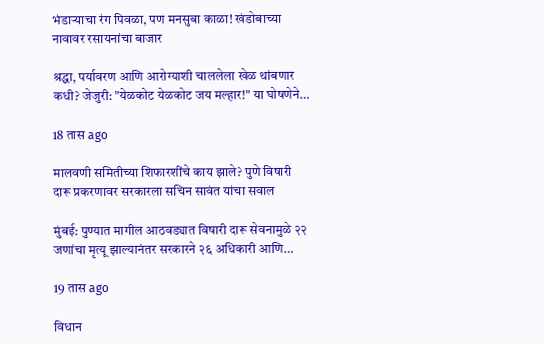भंडाऱ्याचा रंग पिवळा, पण मनसुबा काळा! खंडोबाच्या नावावर रसायनांचा बाजार

श्रद्धा, पर्यावरण आणि आरोग्याशी चाललेला खेळ थांबणार कधी? जेजुरी: "येळकोट येळकोट जय मल्हार!" या घोषणेने…

18 तास ago

मालवणी समितीच्या शिफारशींचे काय झाले? पुणे विषारी दारू प्रकरणावर सरकारला सचिन सावंत यांचा सवाल

मुंबई: पुण्यात मागील आठवड्यात विषारी दारू सेवनामुळे २२ जणांचा मृत्यू झाल्यानंतर सरकारने २६ अधिकारी आणि…

19 तास ago

विधान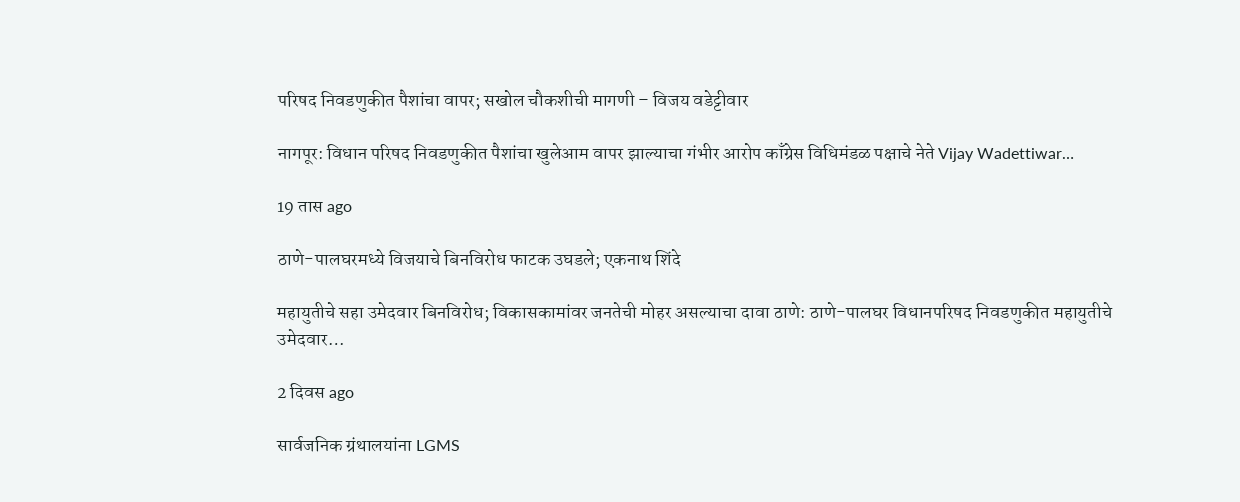परिषद निवडणुकीत पैशांचा वापर; सखोल चौकशीची मागणी – विजय वडेट्टीवार

नागपूर: विधान परिषद निवडणुकीत पैशांचा खुलेआम वापर झाल्याचा गंभीर आरोप काँग्रेस विधिमंडळ पक्षाचे नेते Vijay Wadettiwar…

19 तास ago

ठाणे-पालघरमध्ये विजयाचे बिनविरोध फाटक उघडले; एकनाथ शिंदे

महायुतीचे सहा उमेदवार बिनविरोध; विकासकामांवर जनतेची मोहर असल्याचा दावा ठाणे: ठाणे-पालघर विधानपरिषद निवडणुकीत महायुतीचे उमेदवार…

2 दिवस ago

सार्वजनिक ग्रंथालयांना LGMS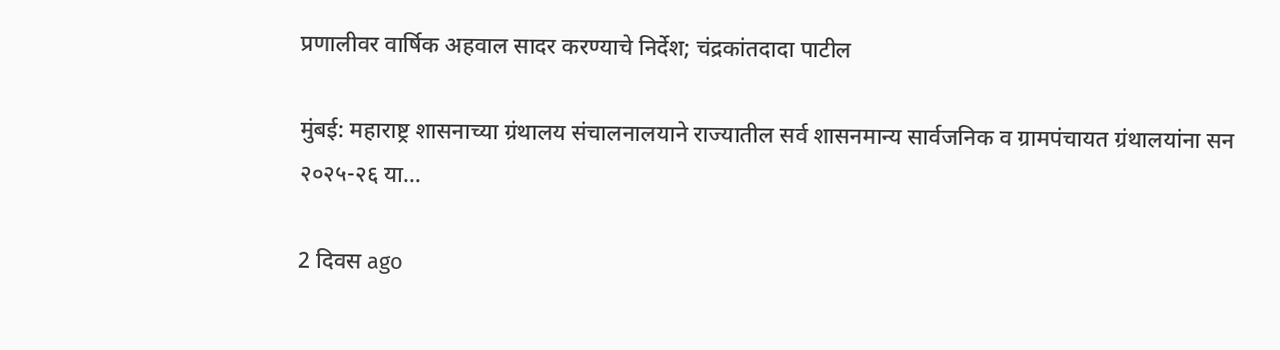प्रणालीवर वार्षिक अहवाल सादर करण्याचे निर्देश; चंद्रकांतदादा पाटील

मुंबई: महाराष्ट्र शासनाच्या ग्रंथालय संचालनालयाने राज्यातील सर्व शासनमान्य सार्वजनिक व ग्रामपंचायत ग्रंथालयांना सन २०२५-२६ या…

2 दिवस ago